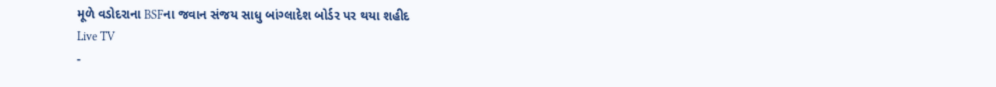મૂળે વડોદરાના BSFના જવાન સંજય સાધુ બાંગ્લાદેશ બોર્ડર પર થયા શહીદ
Live TV
-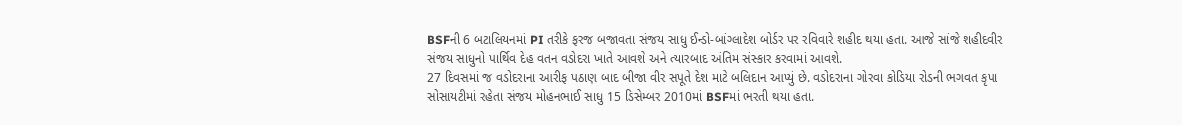BSFની 6 બટાલિયનમાં PI તરીકે ફરજ બજાવતા સંજય સાધુ ઈન્ડો-બાંગ્લાદેશ બોર્ડર પર રવિવારે શહીદ થયા હતા. આજે સાંજે શહીદવીર સંજય સાધુનો પાર્થિવ દેહ વતન વડોદરા ખાતે આવશે અને ત્યારબાદ અંતિમ સંસ્કાર કરવામાં આવશે.
27 દિવસમાં જ વડોદરાના આરીફ પઠાણ બાદ બીજા વીર સપૂતે દેશ માટે બલિદાન આપ્યું છે. વડોદરાના ગોરવા કોડિયા રોડની ભગવત કૃપા સોસાયટીમાં રહેતા સંજય મોહનભાઈ સાધુ 15 ડિસેમ્બર 2010માં BSFમાં ભરતી થયા હતા.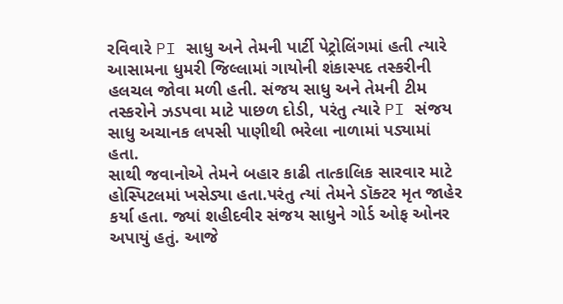રવિવારે PI સાધુ અને તેમની પાર્ટી પેટ્રોલિંગમાં હતી ત્યારે આસામના ધુમરી જિલ્લામાં ગાયોની શંકાસ્પદ તસ્કરીની હલચલ જોવા મળી હતી. સંજય સાધુ અને તેમની ટીમ તસ્કરોને ઝડપવા માટે પાછળ દોડી, પરંતુ ત્યારે PI સંજય સાધુ અચાનક લપસી પાણીથી ભરેલા નાળામાં પડ્યામાં હતા.
સાથી જવાનોએ તેમને બહાર કાઢી તાત્કાલિક સારવાર માટે હોસ્પિટલમાં ખસેડ્યા હતા.પરંતુ ત્યાં તેમને ડૉક્ટર મૃત જાહેર કર્યા હતા. જ્યાં શહીદવીર સંજય સાધુને ગોર્ડ ઓફ ઓનર અપાયું હતું. આજે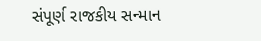સંપૂર્ણ રાજકીય સન્માન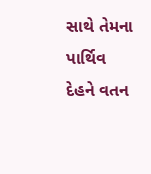સાથે તેમના પાર્થિવ દેહને વતન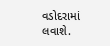વડોદરામાં લવાશે.